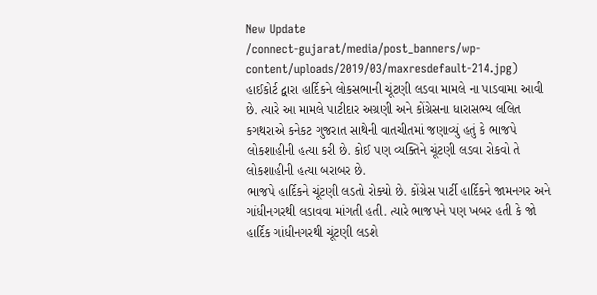New Update
/connect-gujarat/media/post_banners/wp-content/uploads/2019/03/maxresdefault-214.jpg)
હાઈકોર્ટ દ્વારા હાર્દિકને લોકસભાની ચૂંટણી લડવા મામલે ના પાડવામા આવી છે. ત્યારે આ મામલે પાટીદાર અગ્રણી અને કોંગ્રેસના ધારાસભ્ય લલિત કગથરાએ કનેકટ ગુજરાત સાથેની વાતચીતમાં જણાવ્યું હતું કે ભાજપે લોકશાહીની હત્યા કરી છે. કોઈ પણ વ્યક્તિને ચૂંટણી લડવા રોકવો તે લોકશાહીની હત્યા બરાબર છે.
ભાજપે હાર્દિકને ચૂંટણી લડતો રોક્યો છે. કોંગ્રેસ પાર્ટી હાર્દિકને જામનગર અને ગાંધીનગરથી લડાવવા માંગતી હતી. ત્યારે ભાજપને પણ ખબર હતી કે જો હાર્દિક ગાંધીનગરથી ચૂંટણી લડશે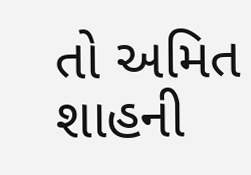તો અમિત શાહની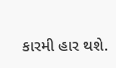કારમી હાર થશે.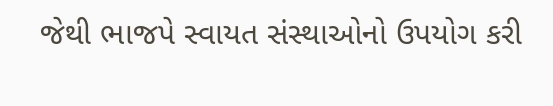જેથી ભાજપે સ્વાયત સંસ્થાઓનો ઉપયોગ કરી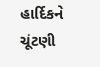હાર્દિકને ચૂંટણી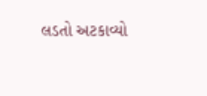લડતો અટકાવ્યો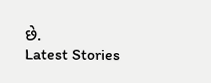છે.
Latest Stories